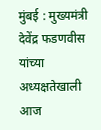मुंबई : मुख्यमंत्री देवेंद्र फडणवीस यांच्या अध्यक्षतेखाली आज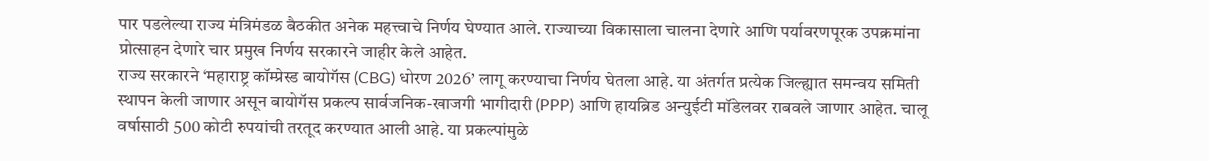पार पडलेल्या राज्य मंत्रिमंडळ बैठकीत अनेक महत्त्वाचे निर्णय घेण्यात आले. राज्याच्या विकासाला चालना देणारे आणि पर्यावरणपूरक उपक्रमांना प्रोत्साहन देणारे चार प्रमुख निर्णय सरकारने जाहीर केले आहेत.
राज्य सरकारने ‘महाराष्ट्र कॉम्प्रेस्ड बायोगॅस (CBG) धोरण 2026’ लागू करण्याचा निर्णय घेतला आहे. या अंतर्गत प्रत्येक जिल्ह्यात समन्वय समिती स्थापन केली जाणार असून बायोगॅस प्रकल्प सार्वजनिक-खाजगी भागीदारी (PPP) आणि हायब्रिड अन्युईटी मॉडेलवर राबवले जाणार आहेत. चालू वर्षासाठी 500 कोटी रुपयांची तरतूद करण्यात आली आहे. या प्रकल्पांमुळे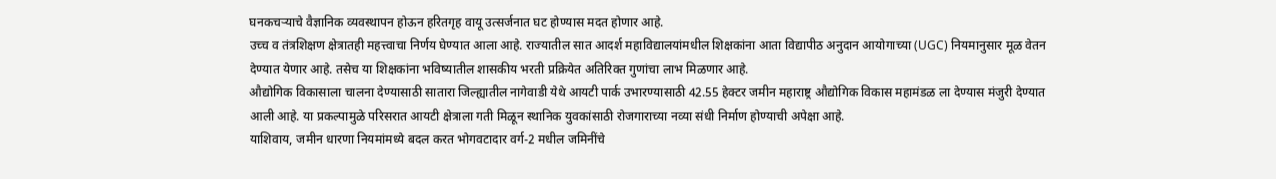घनकचऱ्याचे वैज्ञानिक व्यवस्थापन होऊन हरितगृह वायू उत्सर्जनात घट होण्यास मदत होणार आहे.
उच्च व तंत्रशिक्षण क्षेत्रातही महत्त्वाचा निर्णय घेण्यात आला आहे. राज्यातील सात आदर्श महाविद्यालयांमधील शिक्षकांना आता विद्यापीठ अनुदान आयोगाच्या (UGC) नियमानुसार मूळ वेतन देण्यात येणार आहे. तसेच या शिक्षकांना भविष्यातील शासकीय भरती प्रक्रियेत अतिरिक्त गुणांचा लाभ मिळणार आहे.
औद्योगिक विकासाला चालना देण्यासाठी सातारा जिल्ह्यातील नागेवाडी येथे आयटी पार्क उभारण्यासाठी 42.55 हेक्टर जमीन महाराष्ट्र औद्योगिक विकास महामंडळ ला देण्यास मंजुरी देण्यात आली आहे. या प्रकल्पामुळे परिसरात आयटी क्षेत्राला गती मिळून स्थानिक युवकांसाठी रोजगाराच्या नव्या संधी निर्माण होण्याची अपेक्षा आहे.
याशिवाय, जमीन धारणा नियमांमध्ये बदल करत भोगवटादार वर्ग-2 मधील जमिनींचे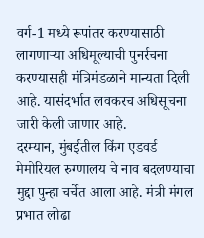वर्ग-1 मध्ये रूपांतर करण्यासाठी लागणाऱ्या अधिमूल्याची पुनर्रचना करण्यासही मंत्रिमंडळाने मान्यता दिली आहे. यासंदर्भात लवकरच अधिसूचना जारी केली जाणार आहे.
दरम्यान, मुंबईतील किंग एडवर्ड मेमोरियल रुग्णालय चे नाव बदलण्याचा मुद्दा पुन्हा चर्चेत आला आहे. मंत्री मंगल प्रभात लोढा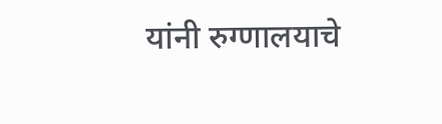यांनी रुग्णालयाचे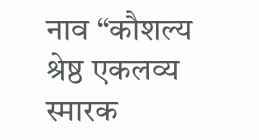नाव “कौशल्य श्रेष्ठ एकलव्य स्मारक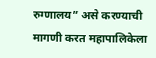रुग्णालय” असे करण्याची मागणी करत महापालिकेला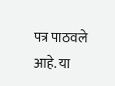पत्र पाठवले आहे. या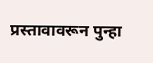प्रस्तावावरून पुन्हा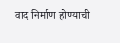वाद निर्माण होण्याची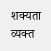शक्यता व्यक्त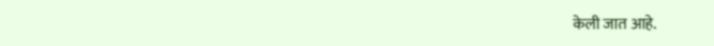केली जात आहे.